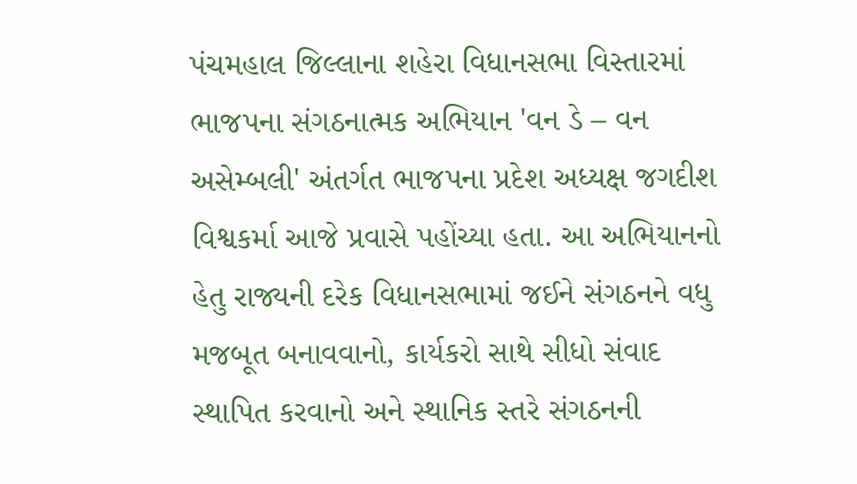પંચમહાલ જિલ્લાના શહેરા વિધાનસભા વિસ્તારમાં ભાજપના સંગઠનાત્મક અભિયાન 'વન ડે – વન અસેમ્બલી' અંતર્ગત ભાજપના પ્રદેશ અધ્યક્ષ જગદીશ વિશ્વકર્મા આજે પ્રવાસે પહોંચ્યા હતા. આ અભિયાનનો હેતુ રાજ્યની દરેક વિધાનસભામાં જઈને સંગઠનને વધુ મજબૂત બનાવવાનો, કાર્યકરો સાથે સીધો સંવાદ સ્થાપિત કરવાનો અને સ્થાનિક સ્તરે સંગઠનની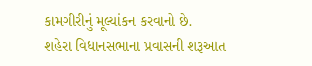કામગીરીનું મૂલ્યાંકન કરવાનો છે.
શહેરા વિધાનસભાના પ્રવાસની શરૂઆત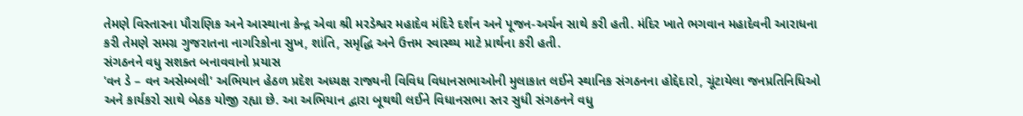તેમણે વિસ્તારના પૌરાણિક અને આસ્થાના કેન્દ્ર એવા શ્રી મરડેશ્વર મહાદેવ મંદિરે દર્શન અને પૂજન-અર્ચન સાથે કરી હતી. મંદિર ખાતે ભગવાન મહાદેવની આરાધના કરી તેમણે સમગ્ર ગુજરાતના નાગરિકોના સુખ, શાંતિ, સમૃદ્ધિ અને ઉત્તમ સ્વાસ્થ્ય માટે પ્રાર્થના કરી હતી.
સંગઠનને વધુ સશક્ત બનાવવાનો પ્રયાસ
'વન ડે – વન અસેમ્બલી' અભિયાન હેઠળ પ્રદેશ અધ્યક્ષ રાજ્યની વિવિધ વિધાનસભાઓની મુલાકાત લઈને સ્થાનિક સંગઠનના હોદ્દેદારો, ચૂંટાયેલા જનપ્રતિનિધિઓ અને કાર્યકરો સાથે બેઠક યોજી રહ્યા છે. આ અભિયાન દ્વારા બૂથથી લઈને વિધાનસભા સ્તર સુધી સંગઠનને વધુ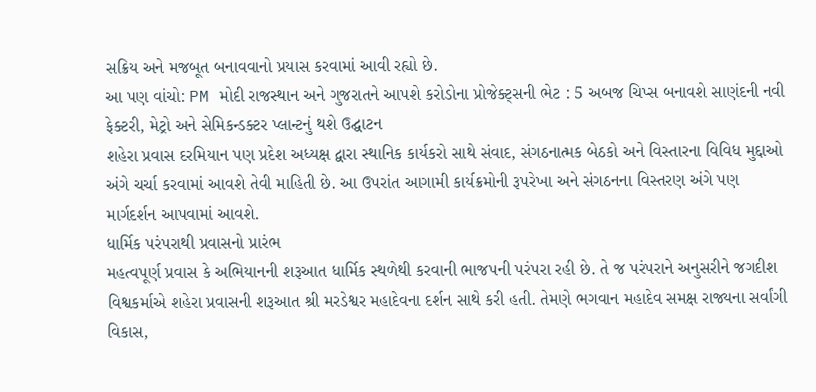સક્રિય અને મજબૂત બનાવવાનો પ્રયાસ કરવામાં આવી રહ્યો છે.
આ પણ વાંચો: PM મોદી રાજસ્થાન અને ગુજરાતને આપશે કરોડોના પ્રોજેક્ટ્સની ભેટ : 5 અબજ ચિપ્સ બનાવશે સાણંદની નવી ફેક્ટરી, મેટ્રો અને સેમિકન્ડક્ટર પ્લાન્ટનું થશે ઉદ્ઘાટન
શહેરા પ્રવાસ દરમિયાન પણ પ્રદેશ અધ્યક્ષ દ્વારા સ્થાનિક કાર્યકરો સાથે સંવાદ, સંગઠનાત્મક બેઠકો અને વિસ્તારના વિવિધ મુદ્દાઓ અંગે ચર્ચા કરવામાં આવશે તેવી માહિતી છે. આ ઉપરાંત આગામી કાર્યક્રમોની રૂપરેખા અને સંગઠનના વિસ્તરણ અંગે પણ માર્ગદર્શન આપવામાં આવશે.
ધાર્મિક પરંપરાથી પ્રવાસનો પ્રારંભ
મહત્વપૂર્ણ પ્રવાસ કે અભિયાનની શરૂઆત ધાર્મિક સ્થળેથી કરવાની ભાજપની પરંપરા રહી છે. તે જ પરંપરાને અનુસરીને જગદીશ વિશ્વકર્માએ શહેરા પ્રવાસની શરૂઆત શ્રી મરડેશ્વર મહાદેવના દર્શન સાથે કરી હતી. તેમણે ભગવાન મહાદેવ સમક્ષ રાજ્યના સર્વાંગી વિકાસ,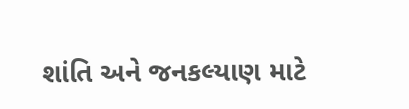શાંતિ અને જનકલ્યાણ માટે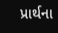પ્રાર્થના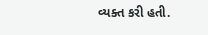વ્યક્ત કરી હતી.